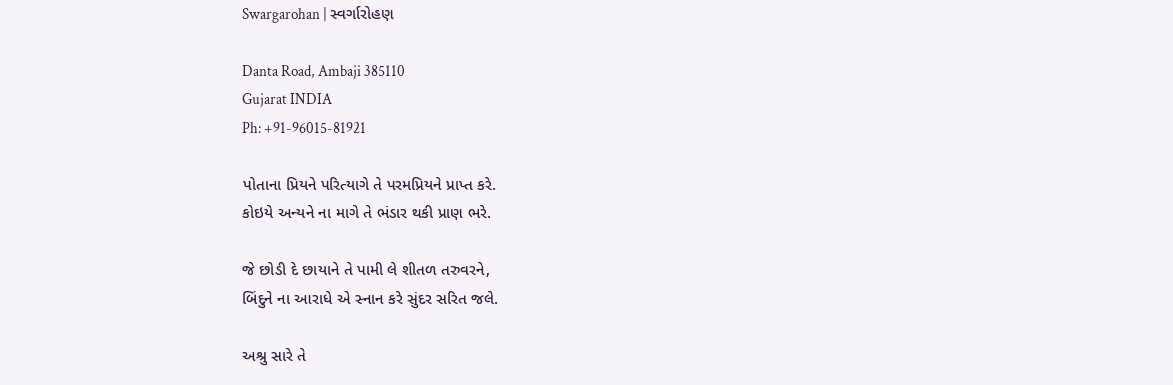Swargarohan | સ્વર્ગારોહણ

Danta Road, Ambaji 385110
Gujarat INDIA
Ph: +91-96015-81921

પોતાના પ્રિયને પરિત્યાગે તે પરમપ્રિયને પ્રાપ્ત કરે.
કોઇયે અન્યને ના માગે તે ભંડાર થકી પ્રાણ ભરે.

જે છોડી દે છાયાને તે પામી લે શીતળ તરુવરને,
બિંદુને ના આરાધે એ સ્નાન કરે સુંદર સરિત જલે.

અશ્રુ સારે તે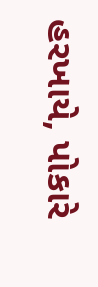હરખાયે, પોકારે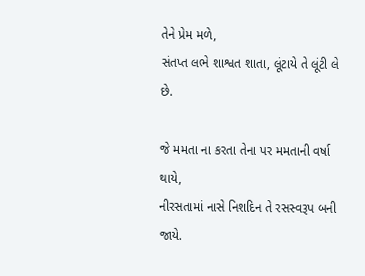તેને પ્રેમ મળે,
સંતપ્ત લભે શાશ્વત શાતા, લૂંટાયે તે લૂંટી લે છે.

જે મમતા ના કરતા તેના પર મમતાની વર્ષા થાયે,
નીરસતામાં નાસે નિશદિન તે રસસ્વરૂપ બની જાયે.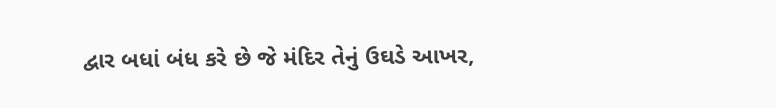દ્વાર બધાં બંધ કરે છે જે મંદિર તેનું ઉઘડે આખર,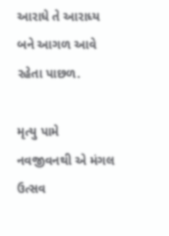આરાધે તે આરાધ્ય બને આગળ આવે રહેતા પાછળ.

મૃત્યુ પામે નવજીવનથી એ મંગલ ઉત્સવ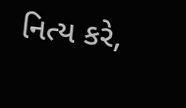નિત્ય કરે,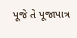પૂજે તે પૂજાપાત્ર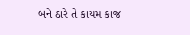બને ઠારે તે કાયમ કાજ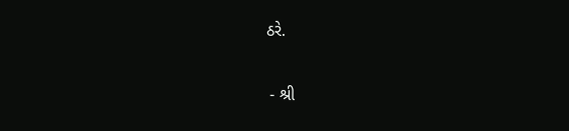ઠરે.

 - શ્રી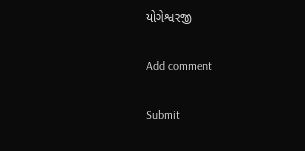યોગેશ્વરજી

Add comment

Submit